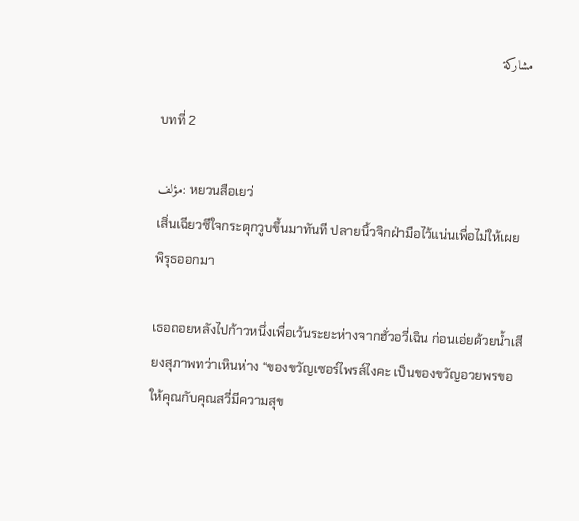مشاركة

บทที่ 2

مؤلف: หยวนสือเยว่
เสิ่นเฉียวซีใจกระตุกวูบขึ้นมาทันที ปลายนิ้วจิกฝ่ามือไว้แน่นเพื่อไม่ให้เผยพิรุธออกมา

เธอถอยหลังไปก้าวหนึ่งเพื่อเว้นระยะห่างจากฮั่วอวี่เฉิน ก่อนเอ่ยด้วยน้ำเสียงสุภาพทว่าเหินห่าง “ของขวัญเซอร์ไพรส์ไงคะ เป็นของขวัญอวยพรขอให้คุณกับคุณสวี่มีความสุข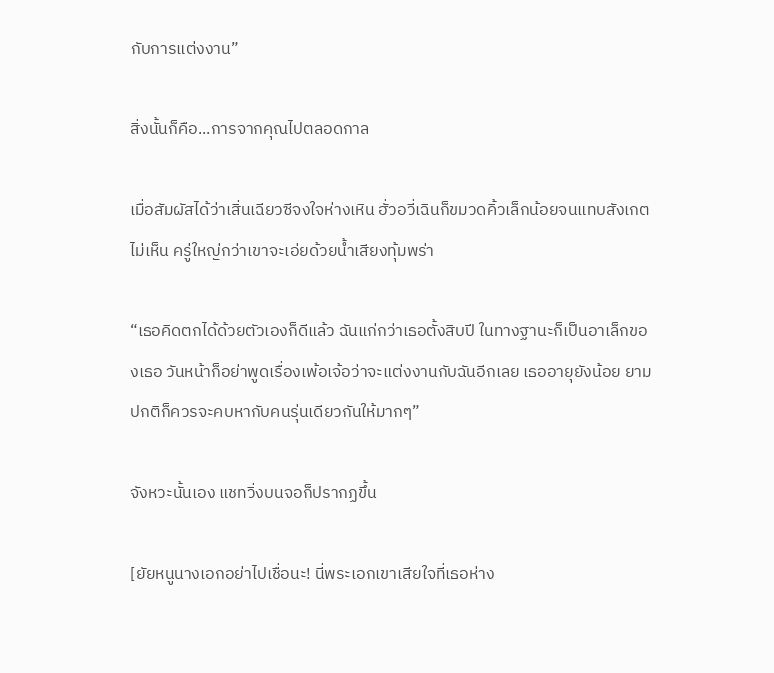กับการแต่งงาน”

สิ่งนั้นก็คือ...การจากคุณไปตลอดกาล

เมื่อสัมผัสได้ว่าเสิ่นเฉียวซีจงใจห่างเหิน ฮั่วอวี่เฉินก็ขมวดคิ้วเล็กน้อยจนแทบสังเกตไม่เห็น ครู่ใหญ่กว่าเขาจะเอ่ยด้วยน้ำเสียงทุ้มพร่า

“เธอคิดตกได้ด้วยตัวเองก็ดีแล้ว ฉันแก่กว่าเธอตั้งสิบปี ในทางฐานะก็เป็นอาเล็กของเธอ วันหน้าก็อย่าพูดเรื่องเพ้อเจ้อว่าจะแต่งงานกับฉันอีกเลย เธออายุยังน้อย ยามปกติก็ควรจะคบหากับคนรุ่นเดียวกันให้มากๆ”

จังหวะนั้นเอง แชทวิ่งบนจอก็ปรากฏขึ้น

[ยัยหนูนางเอกอย่าไปเชื่อนะ! นี่พระเอกเขาเสียใจที่เธอห่าง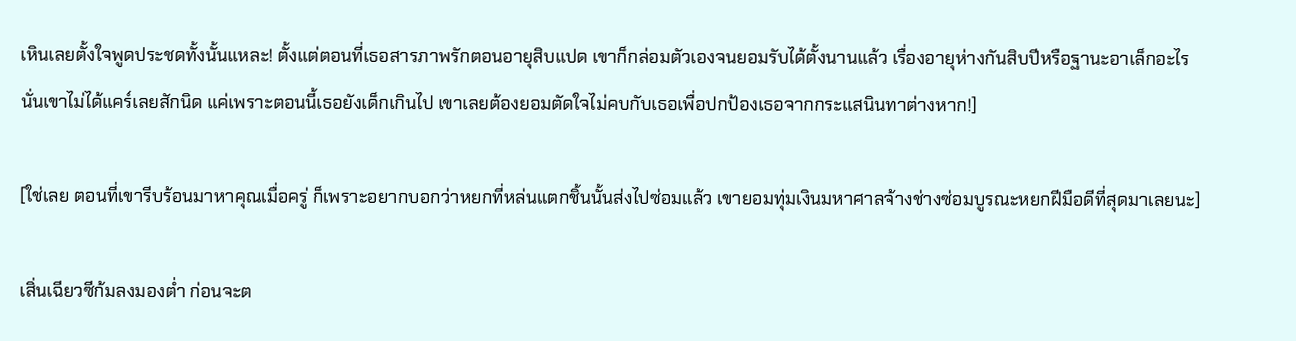เหินเลยตั้งใจพูดประชดทั้งนั้นแหละ! ตั้งแต่ตอนที่เธอสารภาพรักตอนอายุสิบแปด เขาก็กล่อมตัวเองจนยอมรับได้ตั้งนานแล้ว เรื่องอายุห่างกันสิบปีหรือฐานะอาเล็กอะไรนั่นเขาไม่ได้แคร์เลยสักนิด แค่เพราะตอนนี้เธอยังเด็กเกินไป เขาเลยต้องยอมตัดใจไม่คบกับเธอเพื่อปกป้องเธอจากกระแสนินทาต่างหาก!]

[ใช่เลย ตอนที่เขารีบร้อนมาหาคุณเมื่อครู่ ก็เพราะอยากบอกว่าหยกที่หล่นแตกชิ้นนั้นส่งไปซ่อมแล้ว เขายอมทุ่มเงินมหาศาลจ้างช่างซ่อมบูรณะหยกฝีมือดีที่สุดมาเลยนะ]

เสิ่นเฉียวซีก้มลงมองต่ำ ก่อนจะต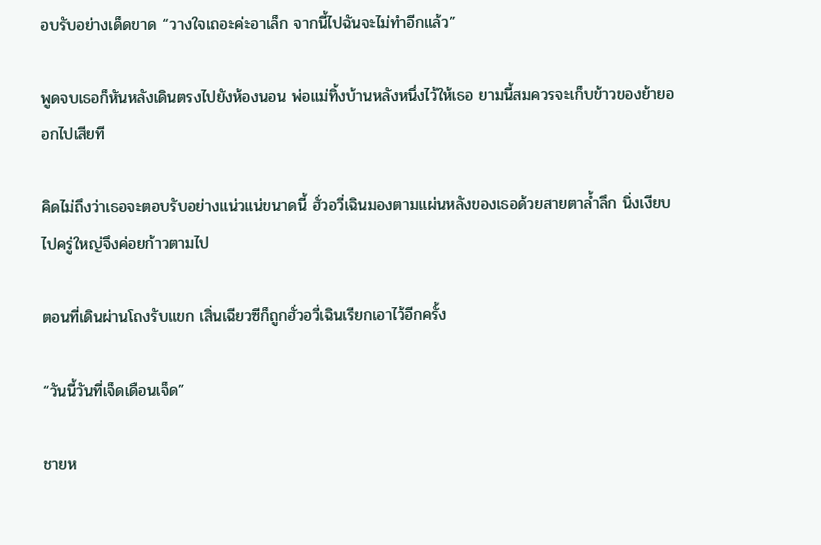อบรับอย่างเด็ดขาด “วางใจเถอะค่ะอาเล็ก จากนี้ไปฉันจะไม่ทำอีกแล้ว”

พูดจบเธอก็หันหลังเดินตรงไปยังห้องนอน พ่อแม่ทิ้งบ้านหลังหนึ่งไว้ให้เธอ ยามนี้สมควรจะเก็บข้าวของย้ายออกไปเสียที

คิดไม่ถึงว่าเธอจะตอบรับอย่างแน่วแน่ขนาดนี้ ฮั่วอวี่เฉินมองตามแผ่นหลังของเธอด้วยสายตาล้ำลึก นิ่งเงียบไปครู่ใหญ่จึงค่อยก้าวตามไป

ตอนที่เดินผ่านโถงรับแขก เสิ่นเฉียวซีก็ถูกฮั่วอวี่เฉินเรียกเอาไว้อีกครั้ง

“วันนี้วันที่เจ็ดเดือนเจ็ด”

ชายห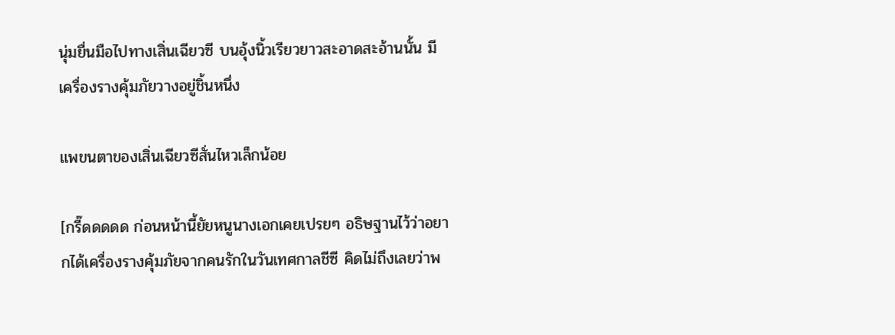นุ่มยื่นมือไปทางเสิ่นเฉียวซี บนอุ้งนิ้วเรียวยาวสะอาดสะอ้านนั้น มีเครื่องรางคุ้มภัยวางอยู่ชิ้นหนึ่ง

แพขนตาของเสิ่นเฉียวซีสั่นไหวเล็กน้อย

[กรี๊ดดดดด ก่อนหน้านี้ยัยหนูนางเอกเคยเปรยๆ อธิษฐานไว้ว่าอยากได้เครื่องรางคุ้มภัยจากคนรักในวันเทศกาลชีซี คิดไม่ถึงเลยว่าพ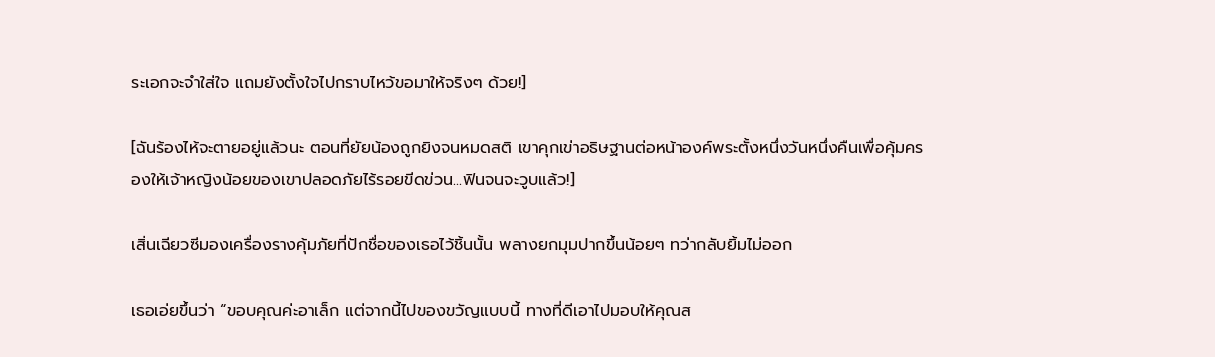ระเอกจะจำใส่ใจ แถมยังตั้งใจไปกราบไหว้ขอมาให้จริงๆ ด้วย!]

[ฉันร้องไห้จะตายอยู่แล้วนะ ตอนที่ยัยน้องถูกยิงจนหมดสติ เขาคุกเข่าอธิษฐานต่อหน้าองค์พระตั้งหนึ่งวันหนึ่งคืนเพื่อคุ้มครองให้เจ้าหญิงน้อยของเขาปลอดภัยไร้รอยขีดข่วน...ฟินจนจะวูบแล้ว!]

เสิ่นเฉียวซีมองเครื่องรางคุ้มภัยที่ปักชื่อของเธอไว้ชิ้นนั้น พลางยกมุมปากขึ้นน้อยๆ ทว่ากลับยิ้มไม่ออก

เธอเอ่ยขึ้นว่า “ขอบคุณค่ะอาเล็ก แต่จากนี้ไปของขวัญแบบนี้ ทางที่ดีเอาไปมอบให้คุณส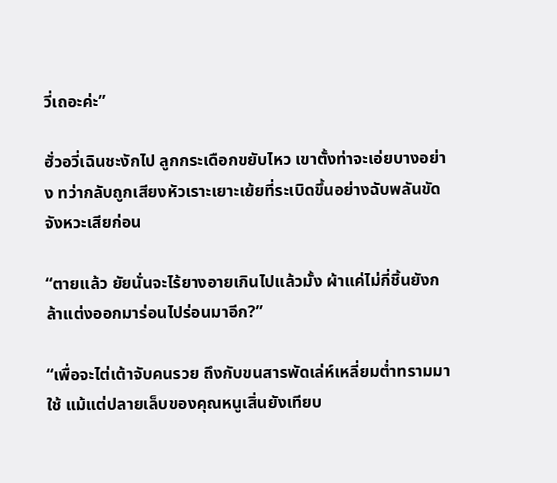วี่เถอะค่ะ”

ฮั่วอวี่เฉินชะงักไป ลูกกระเดือกขยับไหว เขาตั้งท่าจะเอ่ยบางอย่าง ทว่ากลับถูกเสียงหัวเราะเยาะเย้ยที่ระเบิดขึ้นอย่างฉับพลันขัดจังหวะเสียก่อน

“ตายแล้ว ยัยนั่นจะไร้ยางอายเกินไปแล้วมั้ง ผ้าแค่ไม่กี่ชิ้นยังกล้าแต่งออกมาร่อนไปร่อนมาอีก?”

“เพื่อจะไต่เต้าจับคนรวย ถึงกับขนสารพัดเล่ห์เหลี่ยมต่ำทรามมาใช้ แม้แต่ปลายเล็บของคุณหนูเสิ่นยังเทียบ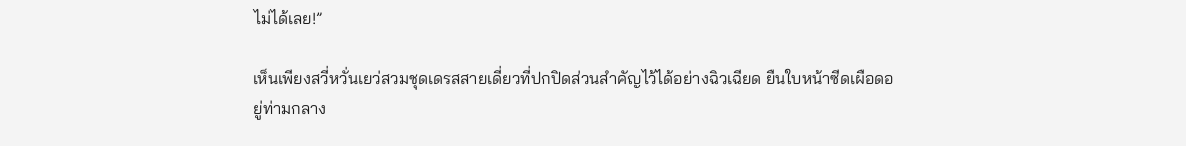ไม่ได้เลย!”

เห็นเพียงสวี่หวั่นเยว่สวมชุดเดรสสายเดี่ยวที่ปกปิดส่วนสำคัญไว้ได้อย่างฉิวเฉียด ยืนใบหน้าซีดเผือดอยู่ท่ามกลาง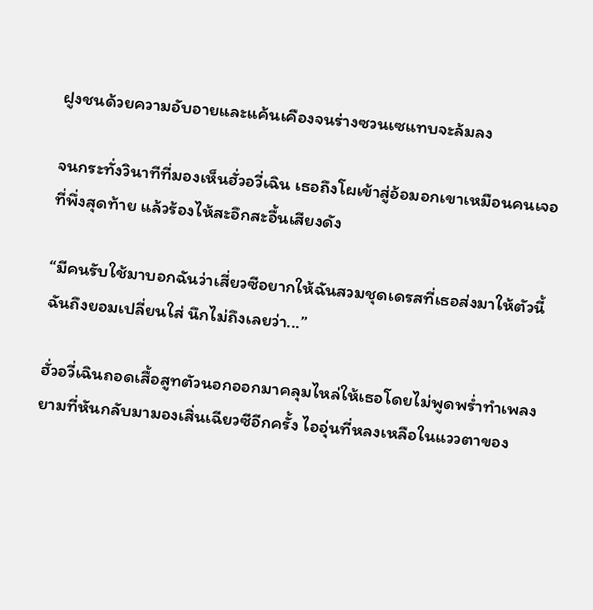ฝูงชนด้วยความอับอายและแค้นเคืองจนร่างซวนเซแทบจะล้มลง

จนกระทั่งวินาทีที่มองเห็นฮั่วอวี่เฉิน เธอถึงโผเข้าสู่อ้อมอกเขาเหมือนคนเจอที่พึ่งสุดท้าย แล้วร้องไห้สะอึกสะอื้นเสียงดัง

“มีคนรับใช้มาบอกฉันว่าเสี่ยวซีอยากให้ฉันสวมชุดเดรสที่เธอส่งมาให้ตัวนี้ ฉันถึงยอมเปลี่ยนใส่ นึกไม่ถึงเลยว่า...”

ฮั่วอวี่เฉินถอดเสื้อสูทตัวนอกออกมาคลุมไหล่ให้เธอโดยไม่พูดพร่ำทำเพลง ยามที่หันกลับมามองเสิ่นเฉียวซีอีกครั้ง ไออุ่นที่หลงเหลือในแววตาของ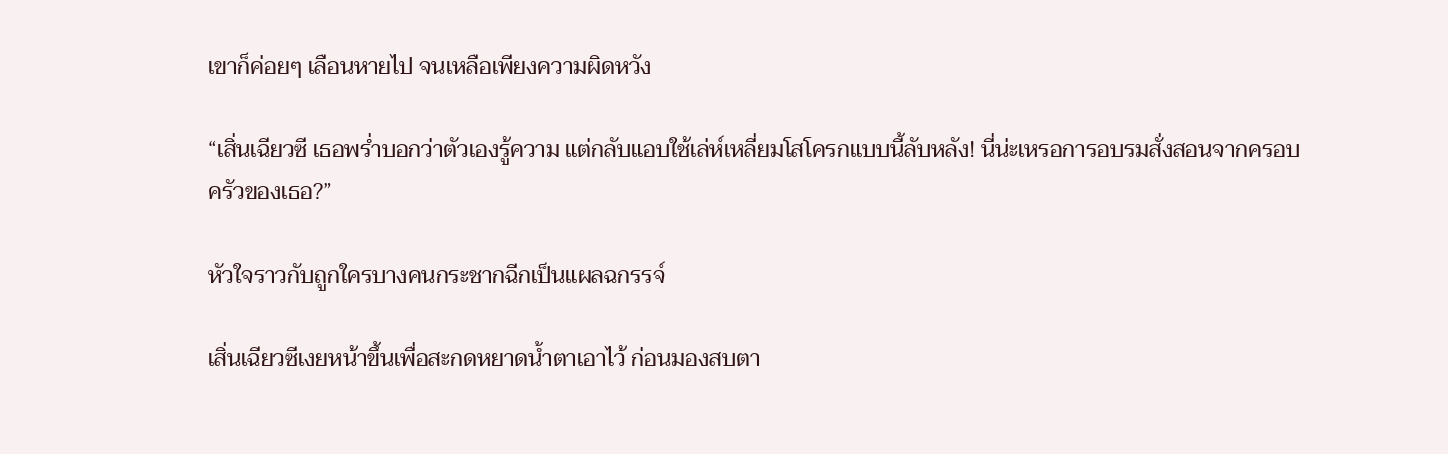เขาก็ค่อยๆ เลือนหายไป จนเหลือเพียงความผิดหวัง

“เสิ่นเฉียวซี เธอพร่ำบอกว่าตัวเองรู้ความ แต่กลับแอบใช้เล่ห์เหลี่ยมโสโครกแบบนี้ลับหลัง! นี่น่ะเหรอการอบรมสั่งสอนจากครอบครัวของเธอ?”

หัวใจราวกับถูกใครบางคนกระชากฉีกเป็นแผลฉกรรจ์

เสิ่นเฉียวซีเงยหน้าขึ้นเพื่อสะกดหยาดน้ำตาเอาไว้ ก่อนมองสบตา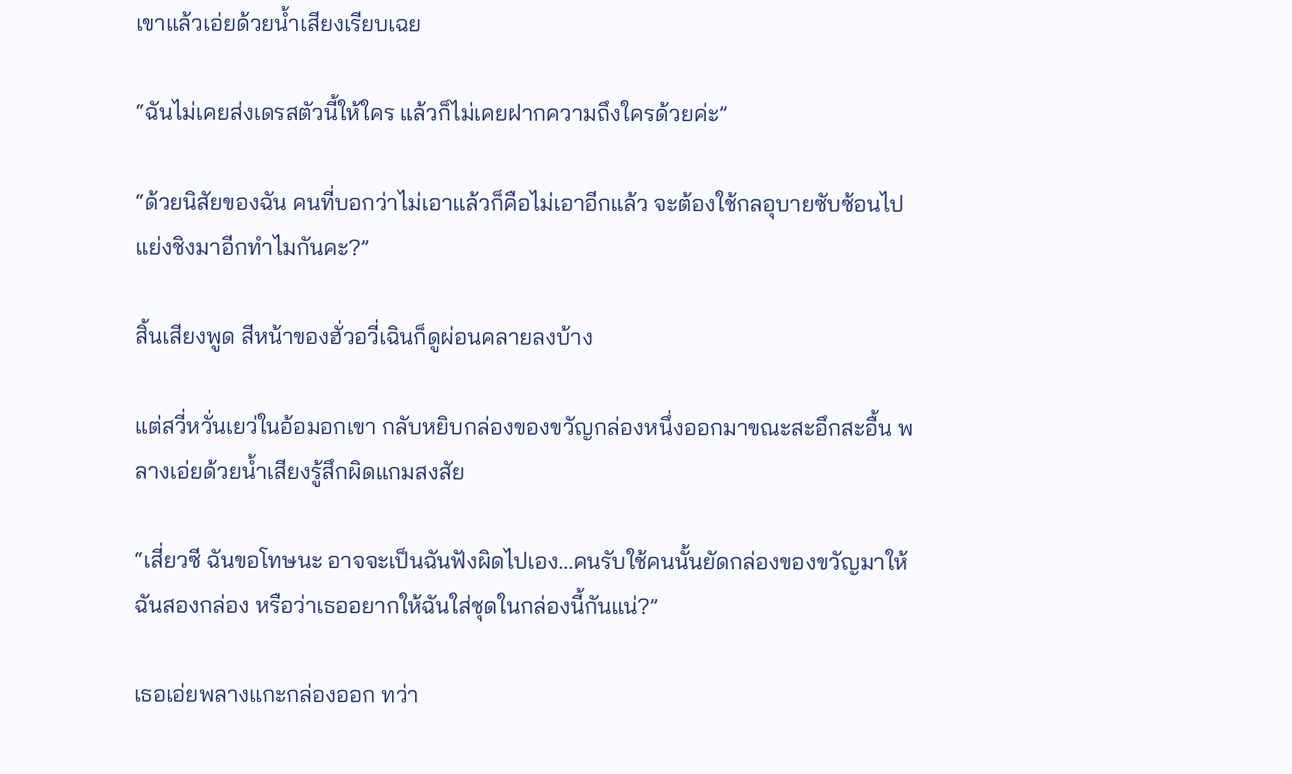เขาแล้วเอ่ยด้วยน้ำเสียงเรียบเฉย

“ฉันไม่เคยส่งเดรสตัวนี้ให้ใคร แล้วก็ไม่เคยฝากความถึงใครด้วยค่ะ”

“ด้วยนิสัยของฉัน คนที่บอกว่าไม่เอาแล้วก็คือไม่เอาอีกแล้ว จะต้องใช้กลอุบายซับซ้อนไปแย่งชิงมาอีกทำไมกันคะ?”

สิ้นเสียงพูด สีหน้าของฮั่วอวี่เฉินก็ดูผ่อนคลายลงบ้าง

แต่สวี่หวั่นเยว่ในอ้อมอกเขา กลับหยิบกล่องของขวัญกล่องหนึ่งออกมาขณะสะอึกสะอื้น พลางเอ่ยด้วยน้ำเสียงรู้สึกผิดแกมสงสัย

“เสี่ยวซี ฉันขอโทษนะ อาจจะเป็นฉันฟังผิดไปเอง...คนรับใช้คนนั้นยัดกล่องของขวัญมาให้ฉันสองกล่อง หรือว่าเธออยากให้ฉันใส่ชุดในกล่องนี้กันแน่?”

เธอเอ่ยพลางแกะกล่องออก ทว่า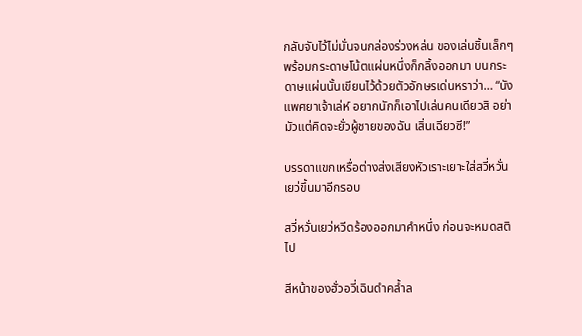กลับจับไว้ไม่มั่นจนกล่องร่วงหล่น ของเล่นชิ้นเล็กๆ พร้อมกระดาษโน้ตแผ่นหนึ่งก็กลิ้งออกมา บนกระดาษแผ่นนั้นเขียนไว้ด้วยตัวอักษรเด่นหราว่า… “นังแพศยาเจ้าเล่ห์ อยากนักก็เอาไปเล่นคนเดียวสิ อย่ามัวแต่คิดจะยั่วผู้ชายของฉัน เสิ่นเฉียวซี!”

บรรดาแขกเหรื่อต่างส่งเสียงหัวเราะเยาะใส่สวี่หวั่นเยว่ขึ้นมาอีกรอบ

สวี่หวั่นเยว่หวีดร้องออกมาคำหนึ่ง ก่อนจะหมดสติไป

สีหน้าของฮั่วอวี่เฉินดำคล้ำล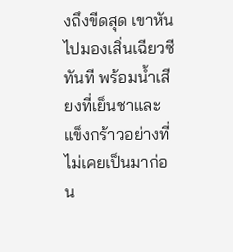งถึงขีดสุด เขาหันไปมองเสิ่นเฉียวซีทันที พร้อมน้ำเสียงที่เย็นชาและแข็งกร้าวอย่างที่ไม่เคยเป็นมาก่อน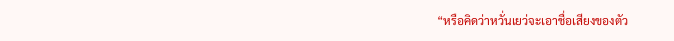“หรือคิดว่าหวั่นเยว่จะเอาชื่อเสียงของตัว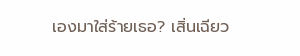เองมาใส่ร้ายเธอ? เสิ่นเฉียว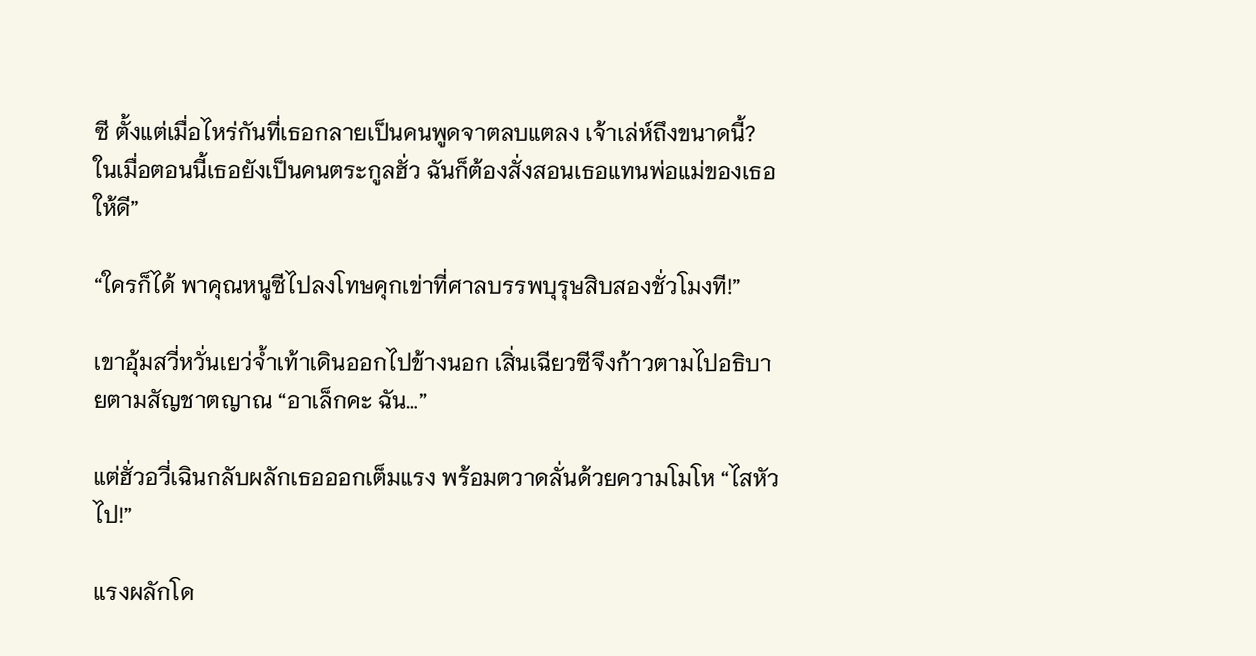ซี ตั้งแต่เมื่อไหร่กันที่เธอกลายเป็นคนพูดจาตลบแตลง เจ้าเล่ห์ถึงขนาดนี้? ในเมื่อตอนนี้เธอยังเป็นคนตระกูลฮั่ว ฉันก็ต้องสั่งสอนเธอแทนพ่อแม่ของเธอให้ดี”

“ใครก็ได้ พาคุณหนูซีไปลงโทษคุกเข่าที่ศาลบรรพบุรุษสิบสองชั่วโมงที!”

เขาอุ้มสวี่หวั่นเยว่จ้ำเท้าเดินออกไปข้างนอก เสิ่นเฉียวซีจึงก้าวตามไปอธิบายตามสัญชาตญาณ “อาเล็กคะ ฉัน…”

แต่ฮั่วอวี่เฉินกลับผลักเธอออกเต็มแรง พร้อมตวาดลั่นด้วยความโมโห “ไสหัวไป!”

แรงผลักโด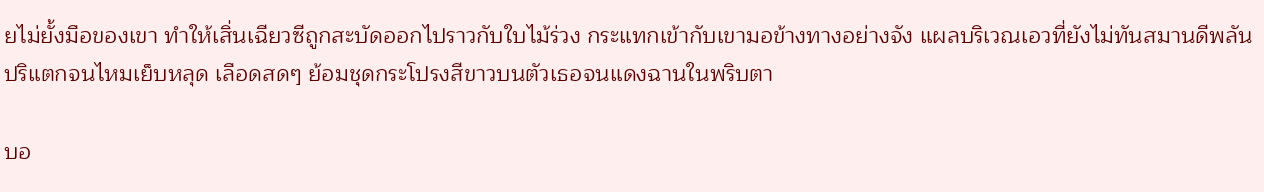ยไม่ยั้งมือของเขา ทำให้เสิ่นเฉียวซีถูกสะบัดออกไปราวกับใบไม้ร่วง กระแทกเข้ากับเขามอข้างทางอย่างจัง แผลบริเวณเอวที่ยังไม่ทันสมานดีพลันปริแตกจนไหมเย็บหลุด เลือดสดๆ ย้อมชุดกระโปรงสีขาวบนตัวเธอจนแดงฉานในพริบตา

บอ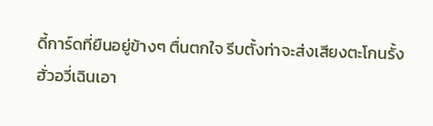ดี้การ์ดที่ยืนอยู่ข้างๆ ตื่นตกใจ รีบตั้งท่าจะส่งเสียงตะโกนรั้งฮั่วอวี่เฉินเอา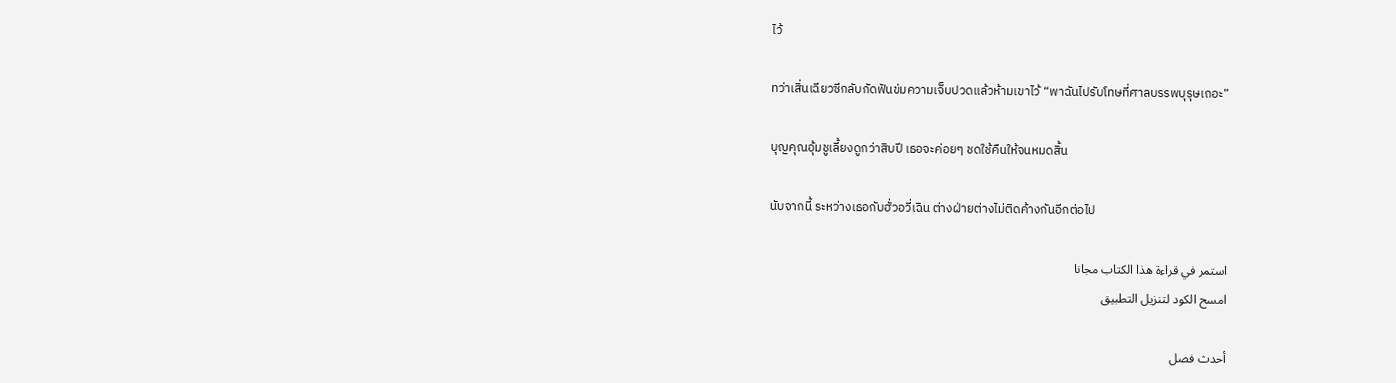ไว้

ทว่าเสิ่นเฉียวซีกลับกัดฟันข่มความเจ็บปวดแล้วห้ามเขาไว้ “พาฉันไปรับโทษที่ศาลบรรพบุรุษเถอะ”

บุญคุณอุ้มชูเลี้ยงดูกว่าสิบปี เธอจะค่อยๆ ชดใช้คืนให้จนหมดสิ้น

นับจากนี้ ระหว่างเธอกับฮั่วอวี่เฉิน ต่างฝ่ายต่างไม่ติดค้างกันอีกต่อไป

استمر في قراءة هذا الكتاب مجانا
امسح الكود لتنزيل التطبيق

أحدث فصل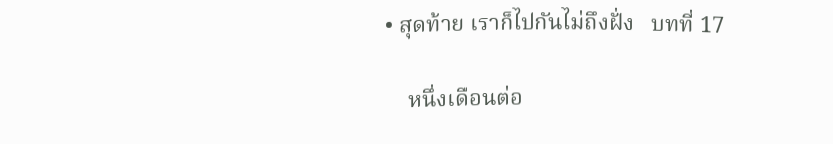• สุดท้าย เราก็ไปกันไม่ถึงฝั่ง   บทที่ 17

    หนึ่งเดือนต่อ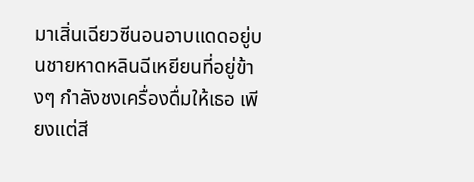มาเสิ่นเฉียวซีนอนอาบแดดอยู่บนชายหาดหลินฉีเหยียนที่อยู่ข้างๆ กำลังชงเครื่องดื่มให้เธอ เพียงแต่สี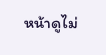หน้าดูไม่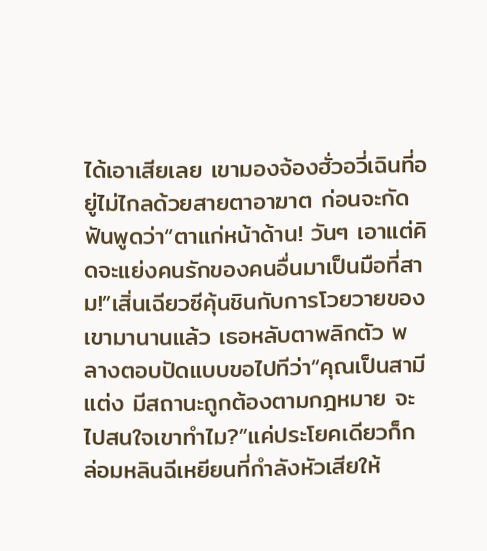ได้เอาเสียเลย เขามองจ้องฮั่วอวี่เฉินที่อยู่ไม่ไกลด้วยสายตาอาฆาต ก่อนจะกัดฟันพูดว่า“ตาแก่หน้าด้าน! วันๆ เอาแต่คิดจะแย่งคนรักของคนอื่นมาเป็นมือที่สาม!”เสิ่นเฉียวซีคุ้นชินกับการโวยวายของเขามานานแล้ว เธอหลับตาพลิกตัว พลางตอบปัดแบบขอไปทีว่า“คุณเป็นสามีแต่ง มีสถานะถูกต้องตามกฎหมาย จะไปสนใจเขาทำไม?”แค่ประโยคเดียวก็กล่อมหลินฉีเหยียนที่กำลังหัวเสียให้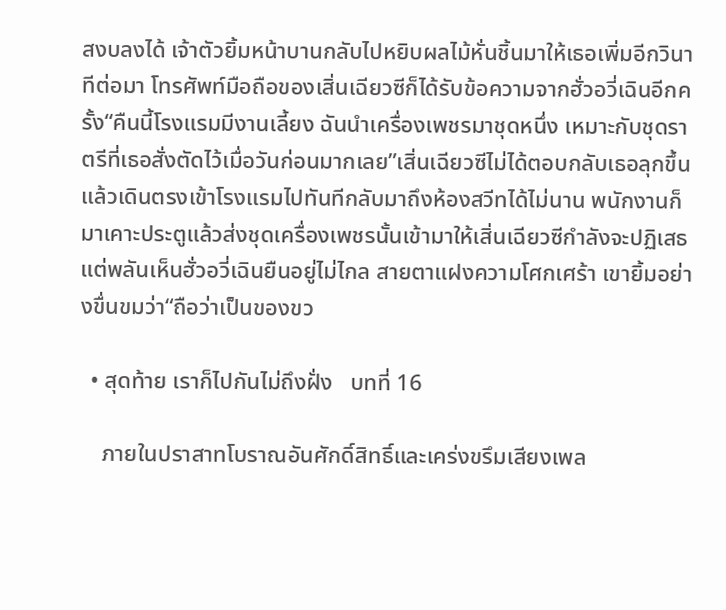สงบลงได้ เจ้าตัวยิ้มหน้าบานกลับไปหยิบผลไม้หั่นชิ้นมาให้เธอเพิ่มอีกวินาทีต่อมา โทรศัพท์มือถือของเสิ่นเฉียวซีก็ได้รับข้อความจากฮั่วอวี่เฉินอีกครั้ง“คืนนี้โรงแรมมีงานเลี้ยง ฉันนำเครื่องเพชรมาชุดหนึ่ง เหมาะกับชุดราตรีที่เธอสั่งตัดไว้เมื่อวันก่อนมากเลย”เสิ่นเฉียวซีไม่ได้ตอบกลับเธอลุกขึ้นแล้วเดินตรงเข้าโรงแรมไปทันทีกลับมาถึงห้องสวีทได้ไม่นาน พนักงานก็มาเคาะประตูแล้วส่งชุดเครื่องเพชรนั้นเข้ามาให้เสิ่นเฉียวซีกำลังจะปฏิเสธ แต่พลันเห็นฮั่วอวี่เฉินยืนอยู่ไม่ไกล สายตาแฝงความโศกเศร้า เขายิ้มอย่างขื่นขมว่า“ถือว่าเป็นของขว

  • สุดท้าย เราก็ไปกันไม่ถึงฝั่ง   บทที่ 16

    ภายในปราสาทโบราณอันศักดิ์สิทธิ์และเคร่งขรึมเสียงเพล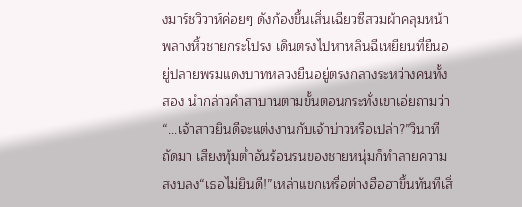งมาร์ชวิวาห์ค่อยๆ ดังก้องขึ้นเสิ่นเฉียวซีสวมผ้าคลุมหน้า พลางหิ้วชายกระโปรง เดินตรงไปหาหลินฉีเหยียนที่ยืนอยู่ปลายพรมแดงบาทหลวงยืนอยู่ตรงกลางระหว่างคนทั้งสอง นำกล่าวคำสาบานตามขั้นตอนกระทั่งเขาเอ่ยถามว่า“...เจ้าสาวยินดีจะแต่งงานกับเจ้าบ่าวหรือเปล่า?”วินาทีถัดมา เสียงทุ้มต่ำอันร้อนรนของชายหนุ่มก็ทำลายความสงบลง“เธอไม่ยินดี!”เหล่าแขกเหรื่อต่างฮือฮาขึ้นทันทีเสิ่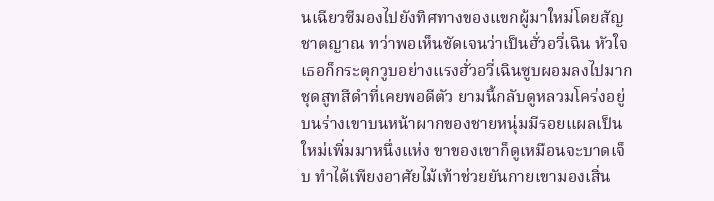นเฉียวซีมองไปยังทิศทางของแขกผู้มาใหม่โดยสัญชาตญาณ ทว่าพอเห็นชัดเจนว่าเป็นฮั่วอวี่เฉิน หัวใจเธอก็กระตุกวูบอย่างแรงฮั่วอวี่เฉินซูบผอมลงไปมาก ชุดสูทสีดำที่เคยพอดีตัว ยามนี้กลับดูหลวมโคร่งอยู่บนร่างเขาบนหน้าผากของชายหนุ่มมีรอยแผลเป็นใหม่เพิ่มมาหนึ่งแห่ง ขาของเขาก็ดูเหมือนจะบาดเจ็บ ทำได้เพียงอาศัยไม้เท้าช่วยยันกายเขามองเสิ่น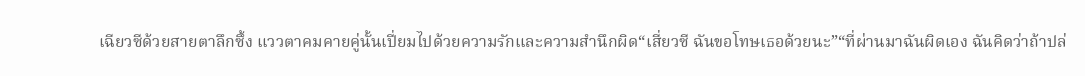เฉียวซีด้วยสายตาลึกซึ้ง แววตาคมคายคู่นั้นเปี่ยมไปด้วยความรักและความสำนึกผิด“เสี่ยวซี ฉันขอโทษเธอด้วยนะ”“ที่ผ่านมาฉันผิดเอง ฉันคิดว่าถ้าปล่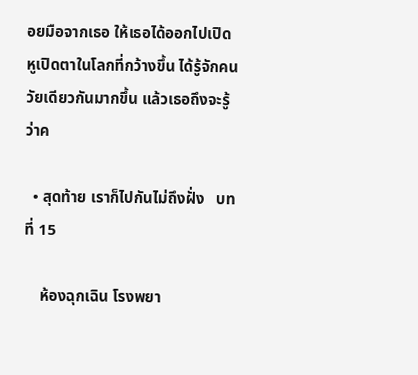อยมือจากเธอ ให้เธอได้ออกไปเปิดหูเปิดตาในโลกที่กว้างขึ้น ได้รู้จักคนวัยเดียวกันมากขึ้น แล้วเธอถึงจะรู้ว่าค

  • สุดท้าย เราก็ไปกันไม่ถึงฝั่ง   บทที่ 15

    ห้องฉุกเฉิน โรงพยา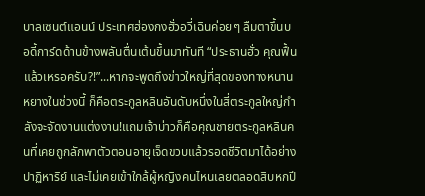บาลเซนต์แอนน์ ประเทศฮ่องกงฮั่วอวี่เฉินค่อยๆ ลืมตาขึ้นบอดี้การ์ดด้านข้างพลันตื่นเต้นขึ้นมาทันที “ประธานฮั่ว คุณฟื้นแล้วเหรอครับ?!”...หากจะพูดถึงข่าวใหญ่ที่สุดของทางหนานหยางในช่วงนี้ ก็คือตระกูลหลินอันดับหนึ่งในสี่ตระกูลใหญ่กำลังจะจัดงานแต่งงาน!แถมเจ้าบ่าวก็คือคุณชายตระกูลหลินคนที่เคยถูกลักพาตัวตอนอายุเจ็ดขวบแล้วรอดชีวิตมาได้อย่างปาฏิหาริย์ และไม่เคยเข้าใกล้ผู้หญิงคนไหนเลยตลอดสิบหกปี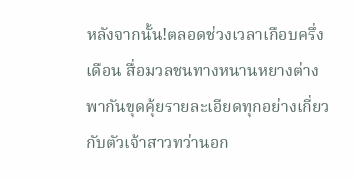หลังจากนั้น!ตลอดช่วงเวลาเกือบครึ่งเดือน สื่อมวลชนทางหนานหยางต่างพากันขุดคุ้ยรายละเอียดทุกอย่างเกี่ยวกับตัวเจ้าสาวทว่านอก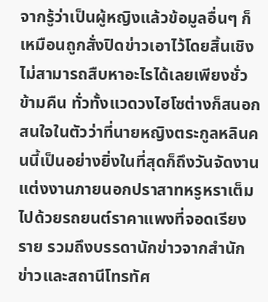จากรู้ว่าเป็นผู้หญิงแล้วข้อมูลอื่นๆ ก็เหมือนถูกสั่งปิดข่าวเอาไว้โดยสิ้นเชิง ไม่สามารถสืบหาอะไรได้เลยเพียงชั่วข้ามคืน ทั่วทั้งแวดวงไฮโซต่างก็สนอกสนใจในตัวว่าที่นายหญิงตระกูลหลินคนนี้เป็นอย่างยิ่งในที่สุดก็ถึงวันจัดงานแต่งงานภายนอกปราสาทหรูหราเต็มไปด้วยรถยนต์ราคาแพงที่จอดเรียงราย รวมถึงบรรดานักข่าวจากสำนักข่าวและสถานีโทรทัศ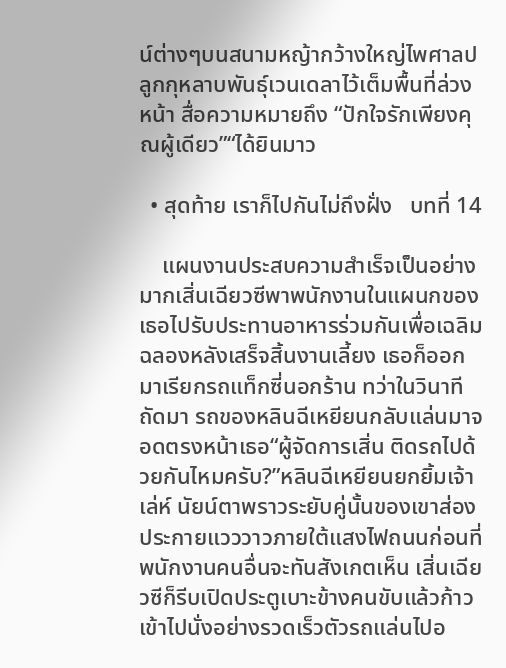น์ต่างๆบนสนามหญ้ากว้างใหญ่ไพศาลปลูกกุหลาบพันธุ์เวนเดลาไว้เต็มพื้นที่ล่วงหน้า สื่อความหมายถึง “ปักใจรักเพียงคุณผู้เดียว”“ได้ยินมาว

  • สุดท้าย เราก็ไปกันไม่ถึงฝั่ง   บทที่ 14

    แผนงานประสบความสำเร็จเป็นอย่างมากเสิ่นเฉียวซีพาพนักงานในแผนกของเธอไปรับประทานอาหารร่วมกันเพื่อเฉลิมฉลองหลังเสร็จสิ้นงานเลี้ยง เธอก็ออกมาเรียกรถแท็กซี่นอกร้าน ทว่าในวินาทีถัดมา รถของหลินฉีเหยียนกลับแล่นมาจอดตรงหน้าเธอ“ผู้จัดการเสิ่น ติดรถไปด้วยกันไหมครับ?”หลินฉีเหยียนยกยิ้มเจ้าเล่ห์ นัยน์ตาพราวระยับคู่นั้นของเขาส่องประกายแวววาวภายใต้แสงไฟถนนก่อนที่พนักงานคนอื่นจะทันสังเกตเห็น เสิ่นเฉียวซีก็รีบเปิดประตูเบาะข้างคนขับแล้วก้าวเข้าไปนั่งอย่างรวดเร็วตัวรถแล่นไปอ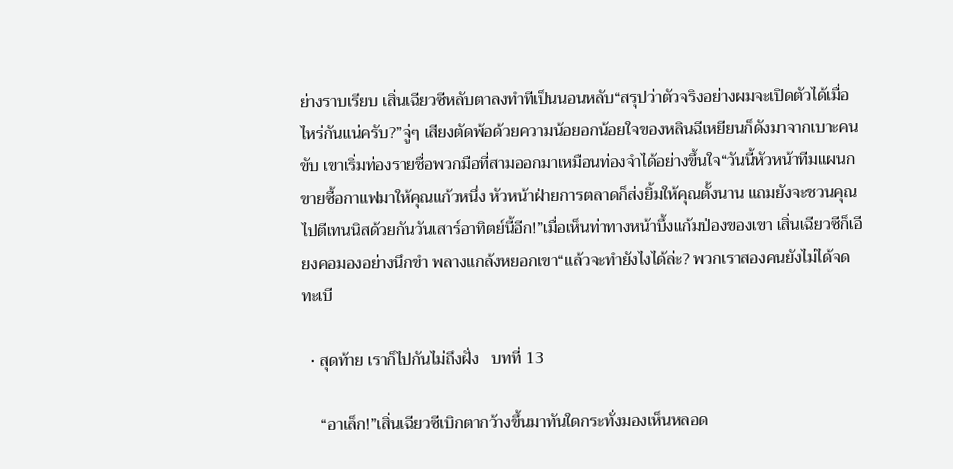ย่างราบเรียบ เสิ่นเฉียวซีหลับตาลงทำทีเป็นนอนหลับ“สรุปว่าตัวจริงอย่างผมจะเปิดตัวได้เมื่อไหร่กันแน่ครับ?”จู่ๆ เสียงตัดพ้อด้วยความน้อยอกน้อยใจของหลินฉีเหยียนก็ดังมาจากเบาะคนขับ เขาเริ่มท่องรายชื่อพวกมือที่สามออกมาเหมือนท่องจำได้อย่างขึ้นใจ“วันนี้หัวหน้าทีมแผนกขายซื้อกาแฟมาให้คุณแก้วหนึ่ง หัวหน้าฝ่ายการตลาดก็ส่งยิ้มให้คุณตั้งนาน แถมยังจะชวนคุณไปตีเทนนิสด้วยกันวันเสาร์อาทิตย์นี้อีก!”เมื่อเห็นท่าทางหน้าบึ้งแก้มป่องของเขา เสิ่นเฉียวซีก็เอียงคอมองอย่างนึกขำ พลางแกล้งหยอกเขา“แล้วจะทำยังไงได้ล่ะ? พวกเราสองคนยังไม่ได้จดทะเบี

  • สุดท้าย เราก็ไปกันไม่ถึงฝั่ง   บทที่ 13

    “อาเล็ก!”เสิ่นเฉียวซีเบิกตากว้างขึ้นมาทันใดกระทั่งมองเห็นหลอด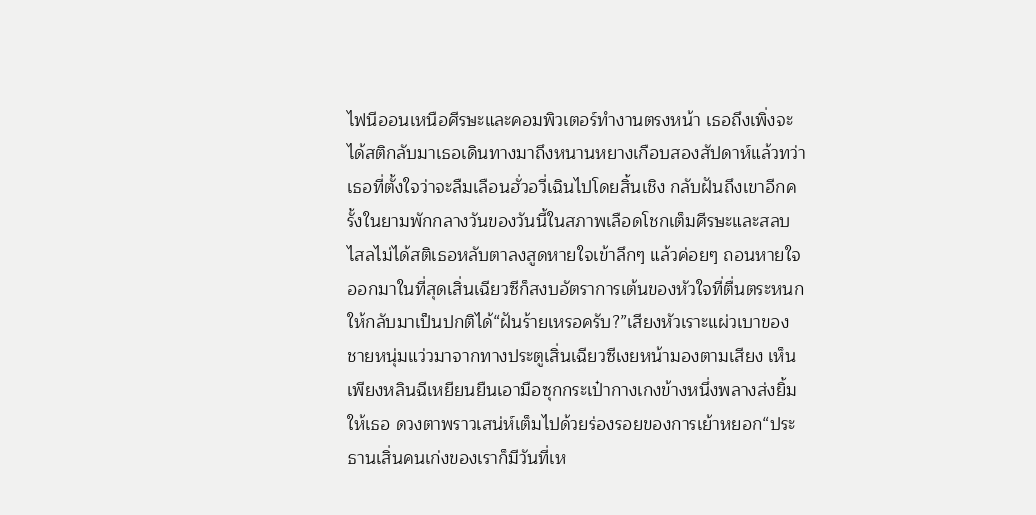ไฟนีออนเหนือศีรษะและคอมพิวเตอร์ทำงานตรงหน้า เธอถึงเพิ่งจะได้สติกลับมาเธอเดินทางมาถึงหนานหยางเกือบสองสัปดาห์แล้วทว่าเธอที่ตั้งใจว่าจะลืมเลือนฮั่วอวี่เฉินไปโดยสิ้นเชิง กลับฝันถึงเขาอีกครั้งในยามพักกลางวันของวันนี้ในสภาพเลือดโชกเต็มศีรษะและสลบไสลไม่ได้สติเธอหลับตาลงสูดหายใจเข้าลึกๆ แล้วค่อยๆ ถอนหายใจออกมาในที่สุดเสิ่นเฉียวซีก็สงบอัตราการเต้นของหัวใจที่ตื่นตระหนกให้กลับมาเป็นปกติได้“ฝันร้ายเหรอครับ?”เสียงหัวเราะแผ่วเบาของชายหนุ่มแว่วมาจากทางประตูเสิ่นเฉียวซีเงยหน้ามองตามเสียง เห็นเพียงหลินฉีเหยียนยืนเอามือซุกกระเป๋ากางเกงข้างหนึ่งพลางส่งยิ้มให้เธอ ดวงตาพราวเสน่ห์เต็มไปด้วยร่องรอยของการเย้าหยอก“ประธานเสิ่นคนเก่งของเราก็มีวันที่เห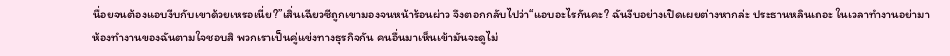นื่อยจนต้องแอบงีบกับเขาด้วยเหรอเนี่ย?”เสิ่นเฉียวซีถูกเขามองจนหน้าร้อนผ่าว จึงตอกกลับไปว่า“แอบอะไรกันคะ? ฉันงีบอย่างเปิดเผยต่างหากล่ะ ประธานหลินเถอะ ในเวลาทำงานอย่ามาห้องทำงานของฉันตามใจชอบสิ พวกเราเป็นคู่แข่งทางธุรกิจกัน คนอื่นมาเห็นเข้ามันจะดูไม่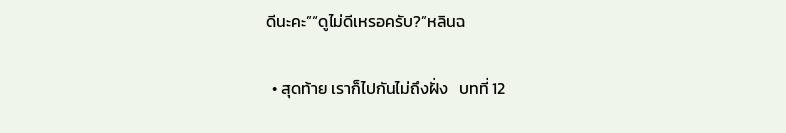ดีนะคะ”“ดูไม่ดีเหรอครับ?”หลินฉ

  • สุดท้าย เราก็ไปกันไม่ถึงฝั่ง   บทที่ 12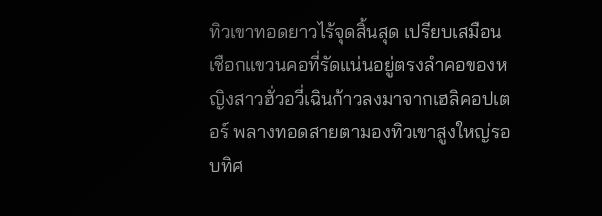ทิวเขาทอดยาวไร้จุดสิ้นสุด เปรียบเสมือนเชือกแขวนคอที่รัดแน่นอยู่ตรงลำคอของหญิงสาวฮั่วอวี่เฉินก้าวลงมาจากเฮลิคอปเตอร์ พลางทอดสายตามองทิวเขาสูงใหญ่รอบทิศ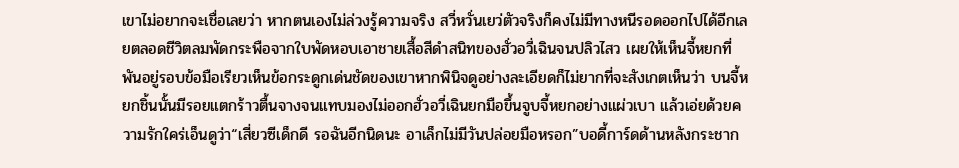เขาไม่อยากจะเชื่อเลยว่า หากตนเองไม่ล่วงรู้ความจริง สวี่หวั่นเยว่ตัวจริงก็คงไม่มีทางหนีรอดออกไปได้อีกเลยตลอดชีวิตลมพัดกระพือจากใบพัดหอบเอาชายเสื้อสีดำสนิทของฮั่วอวี่เฉินจนปลิวไสว เผยให้เห็นจี้หยกที่พันอยู่รอบข้อมือเรียวเห็นข้อกระดูกเด่นชัดของเขาหากพินิจดูอย่างละเอียดก็ไม่ยากที่จะสังเกตเห็นว่า บนจี้หยกชิ้นนั้นมีรอยแตกร้าวตื้นจางจนแทบมองไม่ออกฮั่วอวี่เฉินยกมือขึ้นจูบจี้หยกอย่างแผ่วเบา แล้วเอ่ยด้วยความรักใคร่เอ็นดูว่า“เสี่ยวซีเด็กดี รอฉันอีกนิดนะ อาเล็กไม่มีวันปล่อยมือหรอก”บอดี้การ์ดด้านหลังกระชาก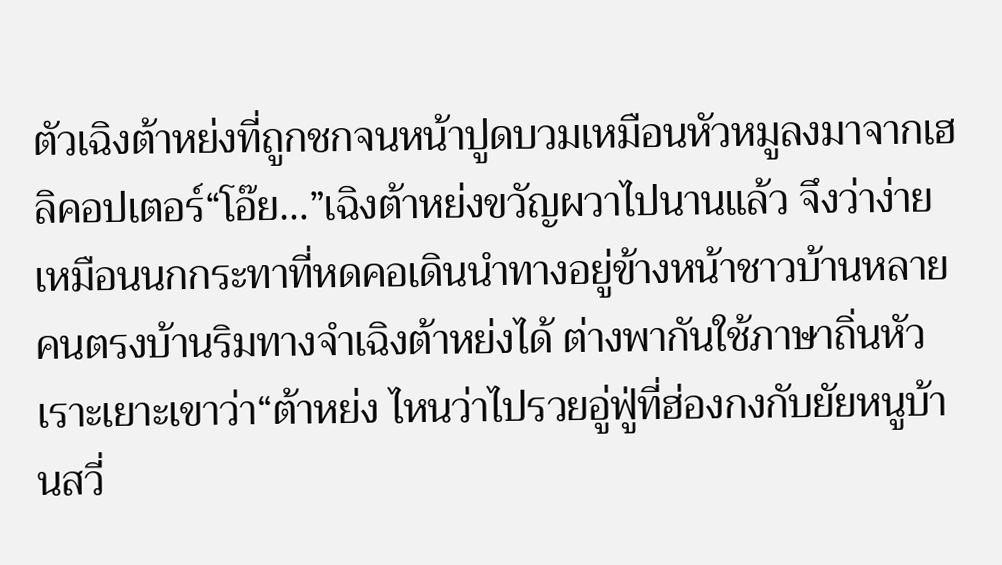ตัวเฉิงต้าหย่งที่ถูกชกจนหน้าปูดบวมเหมือนหัวหมูลงมาจากเฮลิคอปเตอร์“โอ๊ย…”เฉิงต้าหย่งขวัญผวาไปนานแล้ว จึงว่าง่ายเหมือนนกกระทาที่หดคอเดินนำทางอยู่ข้างหน้าชาวบ้านหลายคนตรงบ้านริมทางจำเฉิงต้าหย่งได้ ต่างพากันใช้ภาษาถิ่นหัวเราะเยาะเขาว่า“ต้าหย่ง ไหนว่าไปรวยอู่ฟู่ที่ฮ่องกงกับยัยหนูบ้านสวี่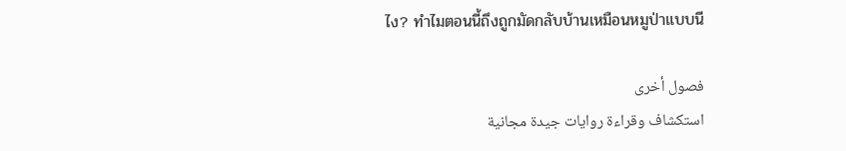ไง? ทำไมตอนนี้ถึงถูกมัดกลับบ้านเหมือนหมูป่าแบบนี

فصول أخرى
استكشاف وقراءة روايات جيدة مجانية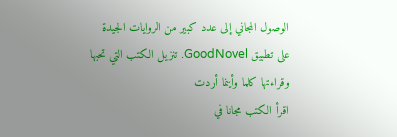الوصول المجاني إلى عدد كبير من الروايات الجيدة على تطبيق GoodNovel. تنزيل الكتب التي تحبها وقراءتها كلما وأينما أردت
اقرأ الكتب مجانا في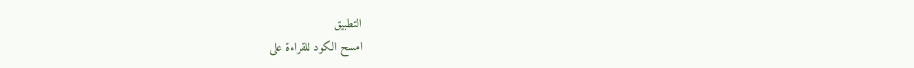التطبيق
امسح الكود للقراءة على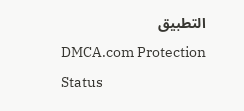التطبيق
DMCA.com Protection Status